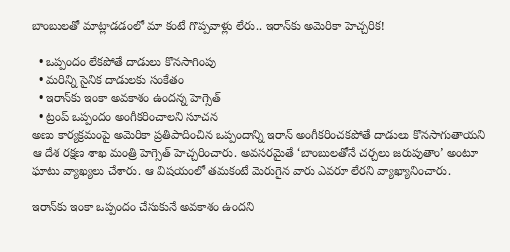బాంబులతో మాట్లాడడంలో మా కంటే గొప్పవాళ్లు లేరు.. ఇరాన్‌కు అమెరికా హెచ్చరిక!

  • ఒప్పందం లేకపోతే దాడులు కొనసాగింపు
  • మరిన్ని సైనిక దాడులకు సంకేతం
  • ఇరాన్‌కు ఇంకా అవకాశం ఉందన్న హెగ్సెత్‌
  • ట్రంప్‌ ఒప్పందం అంగీకరించాలని సూచన
అణు కార్యక్రమంపై అమెరికా ప్రతిపాదించిన ఒప్పందాన్ని ఇరాన్‌ అంగీకరించకపోతే దాడులు కొనసాగుతాయని ఆ దేశ రక్షణ శాఖ మంత్రి హెగ్సెత్‌ హెచ్చరించారు. అవసరమైతే ‘బాంబులతోనే చర్చలు జరుపుతాం’ అంటూ ఘాటు వ్యాఖ్యలు చేశారు. ఆ విషయంలో తమకంటే మెరుగైన వారు ఎవరూ లేరని వ్యాఖ్యానించారు.

ఇరాన్‌కు ఇంకా ఒప్పందం చేసుకునే అవకాశం ఉందని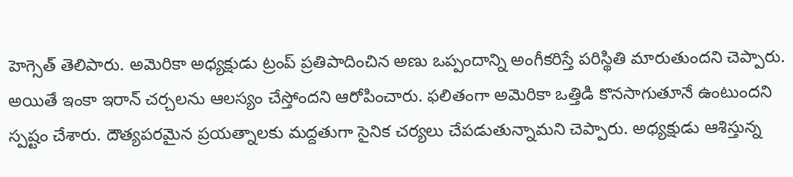హెగ్సెత్‌ తెలిపారు. అమెరికా అధ్యక్షుడు ట్రంప్‌ ప్రతిపాదించిన అణు ఒప్పందాన్ని అంగీకరిస్తే పరిస్థితి మారుతుందని చెప్పారు. అయితే ఇంకా ఇరాన్‌ చర్చలను ఆలస్యం చేస్తోందని ఆరోపించారు. ఫలితంగా అమెరికా ఒత్తిడి కొనసాగుతూనే ఉంటుందని స్పష్టం చేశారు. దౌత్యపరమైన ప్రయత్నాలకు మద్దతుగా సైనిక చర్యలు చేపడుతున్నామని చెప్పారు. అధ్యక్షుడు ఆశిస్తున్న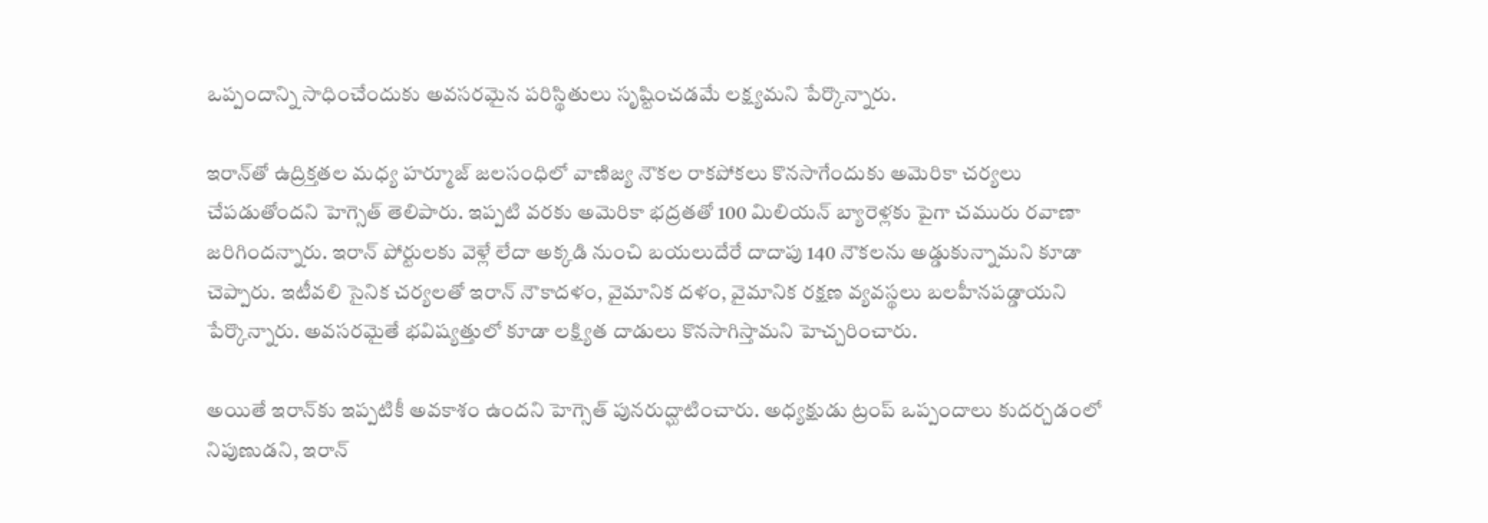ఒప్పందాన్ని సాధించేందుకు అవసరమైన పరిస్థితులు సృష్టించడమే లక్ష్యమని పేర్కొన్నారు.

ఇరాన్‌తో ఉద్రిక్తతల మధ్య హర్మూజ్‌ జలసంధిలో వాణిజ్య నౌకల రాకపోకలు కొనసాగేందుకు అమెరికా చర్యలు చేపడుతోందని హెగ్సెత్‌ తెలిపారు. ఇప్పటి వరకు అమెరికా భద్రతతో 100 మిలియన్‌ బ్యారెళ్లకు పైగా చమురు రవాణా జరిగిందన్నారు. ఇరాన్‌ పోర్టులకు వెళ్లే లేదా అక్కడి నుంచి బయలుదేరే దాదాపు 140 నౌకలను అడ్డుకున్నామని కూడా చెప్పారు. ఇటీవలి సైనిక చర్యలతో ఇరాన్‌ నౌకాదళం, వైమానిక దళం, వైమానిక రక్షణ వ్యవస్థలు బలహీనపడ్డాయని పేర్కొన్నారు. అవసరమైతే భవిష్యత్తులో కూడా లక్ష్యిత దాడులు కొనసాగిస్తామని హెచ్చరించారు.

అయితే ఇరాన్‌కు ఇప్పటికీ అవకాశం ఉందని హెగ్సెత్‌ పునరుద్ఘాటించారు. అధ్యక్షుడు ట్రంప్‌ ఒప్పందాలు కుదర్చడంలో నిపుణుడని, ఇరాన్‌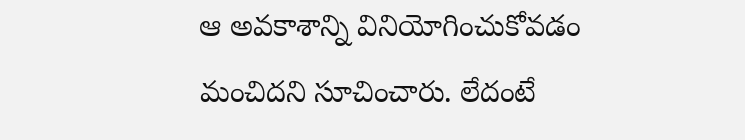ఆ అవకాశాన్ని వినియోగించుకోవడం మంచిదని సూచించారు. లేదంటే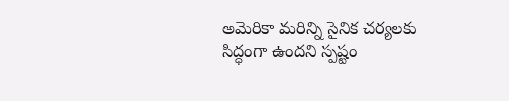అమెరికా మరిన్ని సైనిక చర్యలకు సిద్ధంగా ఉందని స్పష్టం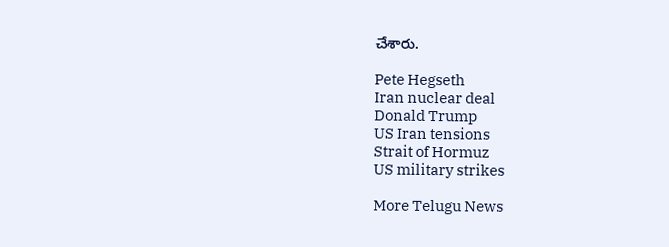చేశారు.

Pete Hegseth
Iran nuclear deal
Donald Trump
US Iran tensions
Strait of Hormuz
US military strikes

More Telugu News